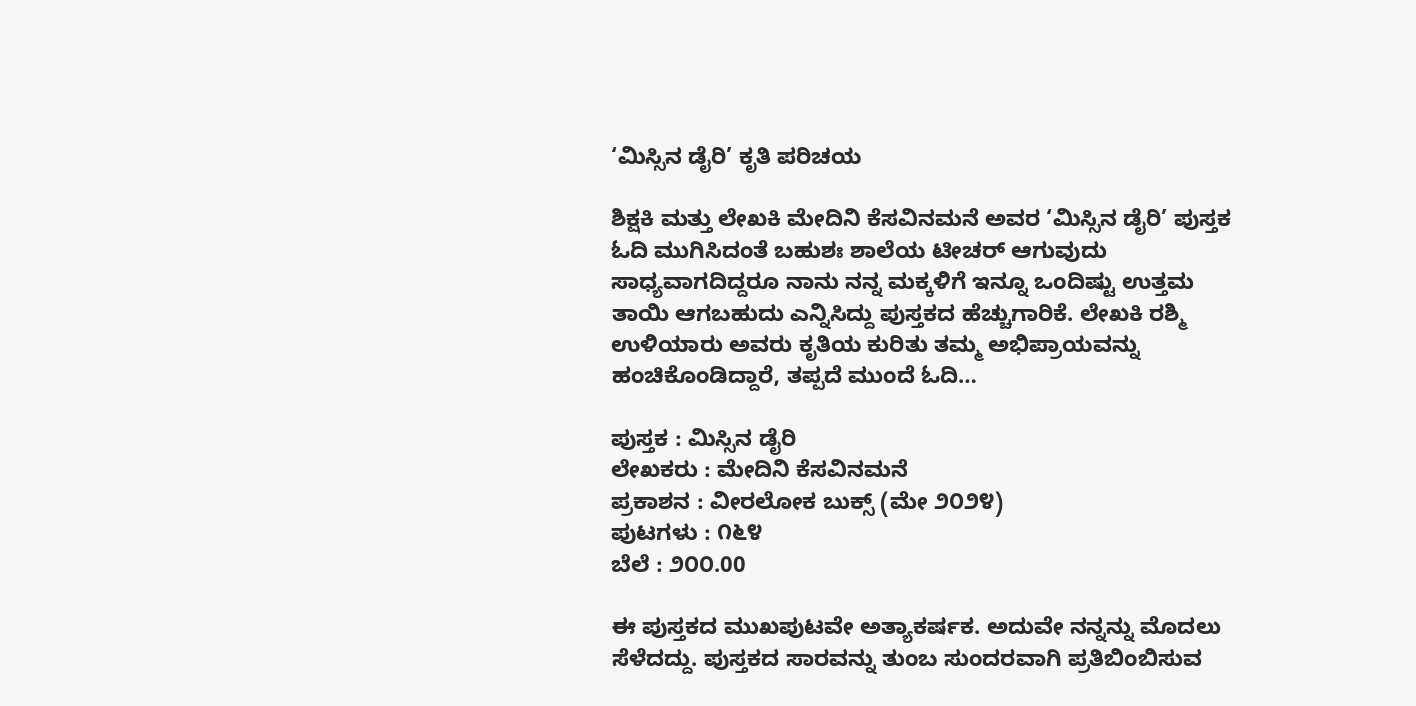‘ಮಿಸ್ಸಿನ ಡೈರಿ’ ಕೃತಿ ಪರಿಚಯ

ಶಿಕ್ಷಕಿ ಮತ್ತು ಲೇಖಕಿ ಮೇದಿನಿ ಕೆಸವಿನಮನೆ ಅವರ ‘ಮಿಸ್ಸಿನ ಡೈರಿ’ ಪುಸ್ತಕ ಓದಿ ಮುಗಿಸಿದಂತೆ ಬಹುಶಃ ಶಾಲೆಯ ಟೀಚರ್ ಆಗುವುದು ಸಾಧ್ಯವಾಗದಿದ್ದರೂ ನಾನು ನನ್ನ ಮಕ್ಕಳಿಗೆ ಇನ್ನೂ ಒಂದಿಷ್ಟು ಉತ್ತಮ ತಾಯಿ ಆಗಬಹುದು ಎನ್ನಿಸಿದ್ದು ಪುಸ್ತಕದ ಹೆಚ್ಚುಗಾರಿಕೆ. ಲೇಖಕಿ ರಶ್ಮಿ ಉಳಿಯಾರು ಅವರು ಕೃತಿಯ ಕುರಿತು ತಮ್ಮ ಅಭಿಪ್ರಾಯವನ್ನು ಹಂಚಿಕೊಂಡಿದ್ದಾರೆ, ತಪ್ಪದೆ ಮುಂದೆ ಓದಿ…

ಪುಸ್ತಕ : ಮಿಸ್ಸಿನ ಡೈರಿ
ಲೇಖಕರು : ಮೇದಿನಿ ಕೆಸವಿನಮನೆ
ಪ್ರಕಾಶನ : ವೀರಲೋಕ ಬುಕ್ಸ್ (ಮೇ ೨೦೨೪)
ಪುಟಗಳು : ೧೬೪
ಬೆಲೆ : ೨೦೦.00

ಈ ಪುಸ್ತಕದ ಮುಖಪುಟವೇ ಅತ್ಯಾಕರ್ಷಕ. ಅದುವೇ ನನ್ನನ್ನು ಮೊದಲು ಸೆಳೆದದ್ದು. ಪುಸ್ತಕದ ಸಾರವನ್ನು ತುಂಬ ಸುಂದರವಾಗಿ ಪ್ರತಿಬಿಂಬಿಸುವ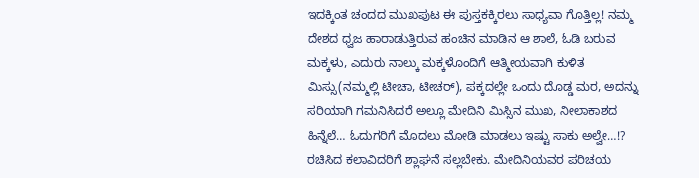ಇದಕ್ಕಿಂತ ಚಂದದ ಮುಖಪುಟ ಈ ಪುಸ್ತಕಕ್ಕಿರಲು ಸಾಧ್ಯವಾ ಗೊತ್ತಿಲ್ಲ! ನಮ್ಮ ದೇಶದ ಧ್ವಜ ಹಾರಾಡುತ್ತಿರುವ ಹಂಚಿನ ಮಾಡಿನ‌ ಆ ಶಾಲೆ, ಓಡಿ ಬರುವ ಮಕ್ಕಳು, ಎದುರು ನಾಲ್ಕು ಮಕ್ಕಳೊಂದಿಗೆ ಆತ್ಮೀಯವಾಗಿ ಕುಳಿತ ಮಿಸ್ಸು(ನಮ್ಮಲ್ಲಿ ಟೀಚಾ, ಟೀಚರ್), ಪಕ್ಕದಲ್ಲೇ ಒಂದು ದೊಡ್ಡ ಮರ, ಅದನ್ನು ಸರಿಯಾಗಿ ಗಮನಿಸಿದರೆ ಅಲ್ಲೂ ಮೇದಿನಿ ಮಿಸ್ಸಿನ ಮುಖ, ನೀಲಾಕಾಶದ ಹಿನ್ನೆಲೆ… ಓದುಗರಿಗೆ ಮೊದಲು ಮೋಡಿ ಮಾಡಲು ಇಷ್ಟು ಸಾಕು ಅಲ್ವೇ…!? ರಚಿಸಿದ ಕಲಾವಿದರಿಗೆ ಶ್ಲಾಘನೆ ಸಲ್ಲಬೇಕು. ಮೇದಿನಿಯವರ ಪರಿಚಯ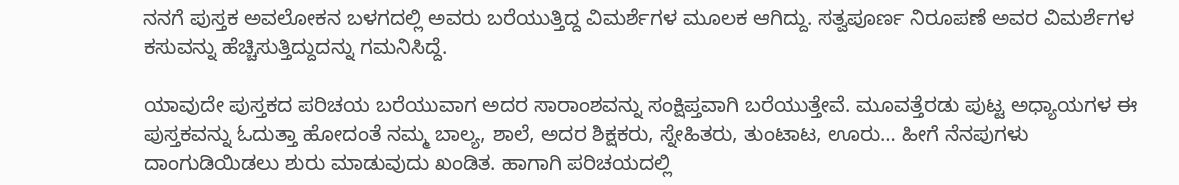ನನಗೆ ಪುಸ್ತಕ ಅವಲೋಕನ ಬಳಗದಲ್ಲಿ ಅವರು ಬರೆಯುತ್ತಿದ್ದ ವಿಮರ್ಶೆಗಳ ಮೂಲಕ ಆಗಿದ್ದು. ಸತ್ವಪೂರ್ಣ ನಿರೂಪಣೆ ಅವರ ವಿಮರ್ಶೆಗಳ ಕಸುವನ್ನು ಹೆಚ್ಚಿಸುತ್ತಿದ್ದುದನ್ನು ಗಮನಿಸಿದ್ದೆ.

ಯಾವುದೇ ಪುಸ್ತಕದ ಪರಿಚಯ ಬರೆಯುವಾಗ ಅದರ ಸಾರಾಂಶವನ್ನು ಸಂಕ್ಷಿಪ್ತವಾಗಿ ಬರೆಯುತ್ತೇವೆ. ಮೂವತ್ತೆರಡು ಪುಟ್ಟ ಅಧ್ಯಾಯಗಳ ಈ ಪುಸ್ತಕವನ್ನು ಓದುತ್ತಾ ಹೋದಂತೆ ನಮ್ಮ ಬಾಲ್ಯ, ಶಾಲೆ, ಅದರ ಶಿಕ್ಷಕರು, ಸ್ನೇಹಿತರು, ತುಂಟಾಟ, ಊರು… ಹೀಗೆ ನೆನಪುಗಳು ದಾಂಗುಡಿಯಿಡಲು ಶುರು ಮಾಡುವುದು ಖಂಡಿತ. ಹಾಗಾಗಿ ಪರಿಚಯದಲ್ಲಿ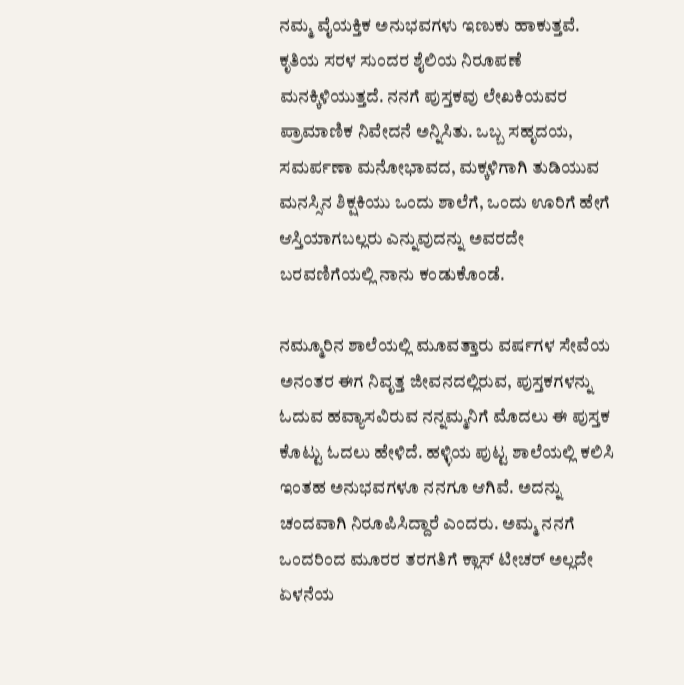ನಮ್ಮ ವೈಯಕ್ತಿಕ ಅನುಭವಗಳು ಇಣುಕು ಹಾಕುತ್ತವೆ. ಕೃತಿಯ ಸರಳ ಸುಂದರ ಶೈಲಿಯ ನಿರೂಪಣೆ ಮನಕ್ಕಿಳಿಯುತ್ತದೆ. ನನಗೆ ಪುಸ್ತಕವು ಲೇಖಕಿಯವರ ಪ್ರಾಮಾಣಿಕ ನಿವೇದನೆ ಅನ್ನಿಸಿತು. ಒಬ್ಬ ಸಹೃದಯ, ಸಮರ್ಪಣಾ ಮನೋಭಾವದ, ಮಕ್ಕಳಿಗಾಗಿ ತುಡಿಯುವ ಮನಸ್ಸಿನ ಶಿಕ್ಷಕಿಯು ಒಂದು ಶಾಲೆಗೆ, ಒಂದು ಊರಿಗೆ ಹೇಗೆ ಆಸ್ತಿಯಾಗಬಲ್ಲರು ಎನ್ನುವುದನ್ನು ಅವರದೇ ಬರವಣಿಗೆಯಲ್ಲಿ ನಾನು ಕಂಡುಕೊಂಡೆ.

ನಮ್ಮೂರಿನ ಶಾಲೆಯಲ್ಲಿ ಮೂವತ್ತಾರು ವರ್ಷಗಳ ಸೇವೆಯ ಅನಂತರ ಈಗ ನಿವೃತ್ತ ಜೀವನದಲ್ಲಿರುವ, ಪುಸ್ತಕಗಳನ್ನು ಓದುವ ಹವ್ಯಾಸವಿರುವ ನನ್ನಮ್ಮನಿಗೆ ಮೊದಲು ಈ ಪುಸ್ತಕ ಕೊಟ್ಟು ಓದಲು ಹೇಳಿದೆ. ಹಳ್ಳಿಯ ಪುಟ್ಟ ಶಾಲೆಯಲ್ಲಿ ಕಲಿಸಿ ಇಂತಹ ಅನುಭವಗಳೂ ನನಗೂ ಆಗಿವೆ. ಅದನ್ನು ಚಂದವಾಗಿ ನಿರೂಪಿಸಿದ್ದಾರೆ ಎಂದರು. ಅಮ್ಮ ನನಗೆ ಒಂದರಿಂದ ಮೂರರ ತರಗತಿಗೆ ಕ್ಲಾಸ್ ಟೀಚರ್ ಅಲ್ಲದೇ ಏಳನೆಯ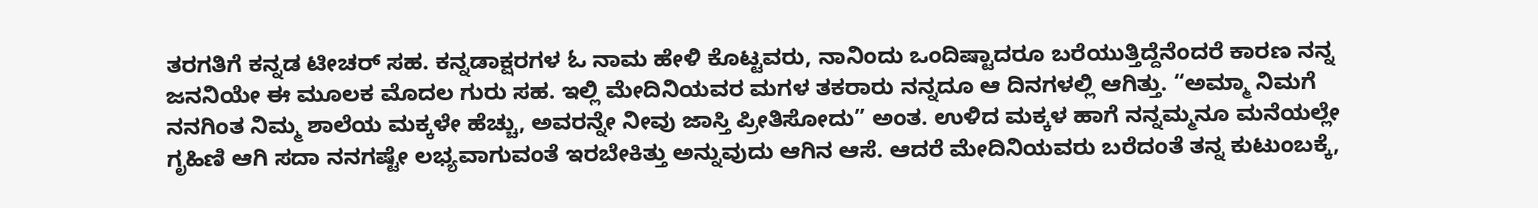ತರಗತಿಗೆ ಕನ್ನಡ ಟೀಚರ್ ಸಹ. ಕನ್ನಡಾಕ್ಷರಗಳ ಓ ನಾಮ ಹೇಳಿ ಕೊಟ್ಟವರು, ನಾನಿಂದು ಒಂದಿಷ್ಟಾದರೂ ಬರೆಯುತ್ತಿದ್ದೆನೆಂದರೆ ಕಾರಣ ನನ್ನ ಜನನಿಯೇ ಈ ಮೂಲಕ ಮೊದಲ ಗುರು ಸಹ. ಇಲ್ಲಿ ಮೇದಿನಿಯವರ ಮಗಳ ತಕರಾರು ನನ್ನದೂ ಆ ದಿನಗಳಲ್ಲಿ ಆಗಿತ್ತು. “ಅಮ್ಮಾ ನಿಮಗೆ ನನಗಿಂತ ನಿಮ್ಮ ಶಾಲೆಯ ಮಕ್ಕಳೇ ಹೆಚ್ಚು, ಅವರನ್ನೇ ನೀವು ಜಾಸ್ತಿ ಪ್ರೀತಿಸೋದು” ಅಂತ. ಉಳಿದ ಮಕ್ಕಳ ಹಾಗೆ ನನ್ನಮ್ಮನೂ ಮನೆಯಲ್ಲೇ ಗೃಹಿಣಿ ಆಗಿ ಸದಾ ನನಗಷ್ಟೇ ಲಭ್ಯವಾಗುವಂತೆ ಇರಬೇಕಿತ್ತು ಅನ್ನುವುದು ಆಗಿನ ಆಸೆ. ಆದರೆ ಮೇದಿನಿಯವರು ಬರೆದಂತೆ ತನ್ನ ಕುಟುಂಬಕ್ಕೆ,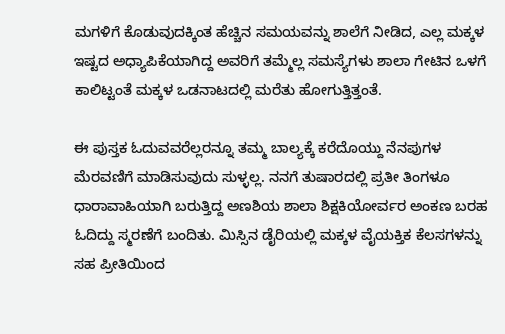ಮಗಳಿಗೆ ಕೊಡುವುದಕ್ಕಿಂತ ಹೆಚ್ಚಿನ ಸಮಯವನ್ನು ಶಾಲೆಗೆ ನೀಡಿದ, ಎಲ್ಲ ಮಕ್ಕಳ ಇಷ್ಟದ ಅಧ್ಯಾಪಿಕೆಯಾಗಿದ್ದ ಅವರಿಗೆ ತಮ್ಮೆಲ್ಲ ಸಮಸ್ಯೆಗಳು ಶಾಲಾ ಗೇಟಿನ ಒಳಗೆ ಕಾಲಿಟ್ಟಂತೆ ಮಕ್ಕಳ ಒಡನಾಟದಲ್ಲಿ ಮರೆತು ಹೋಗುತ್ತಿತ್ತಂತೆ.

ಈ ಪುಸ್ತಕ ಓದುವವರೆಲ್ಲರನ್ನೂ ತಮ್ಮ ಬಾಲ್ಯಕ್ಕೆ ಕರೆದೊಯ್ದು ನೆನಪುಗಳ ಮೆರವಣಿಗೆ ಮಾಡಿಸುವುದು ಸುಳ್ಳಲ್ಲ. ನನಗೆ ತುಷಾರದಲ್ಲಿ ಪ್ರತೀ ತಿಂಗಳೂ ಧಾರಾವಾಹಿಯಾಗಿ ಬರುತ್ತಿದ್ದ ಅಣಶಿಯ ಶಾಲಾ ಶಿಕ್ಷಕಿಯೋರ್ವರ ಅಂಕಣ ಬರಹ ಓದಿದ್ದು ಸ್ಮರಣೆಗೆ ಬಂದಿತು. ಮಿಸ್ಸಿನ ಡೈರಿಯಲ್ಲಿ ಮಕ್ಕಳ ವೈಯಕ್ತಿಕ ಕೆಲಸಗಳನ್ನು ಸಹ ಪ್ರೀತಿಯಿಂದ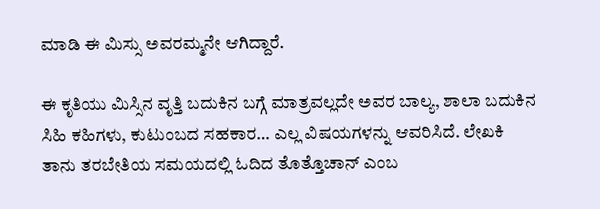ಮಾಡಿ ಈ ಮಿಸ್ಸು ಅವರಮ್ಮನೇ ಆಗಿದ್ದಾರೆ.

ಈ ಕೃತಿಯು ಮಿಸ್ಸಿನ ವೃತ್ತಿ ಬದುಕಿನ ಬಗ್ಗೆ ಮಾತ್ರವಲ್ಲದೇ ಅವರ ಬಾಲ್ಯ, ಶಾಲಾ ಬದುಕಿನ ಸಿಹಿ ಕಹಿಗಳು, ಕುಟುಂಬದ ಸಹಕಾರ… ಎಲ್ಲ ವಿಷಯಗಳನ್ನು ಆವರಿಸಿದೆ. ಲೇಖಕಿ ತಾನು ತರಬೇತಿಯ ಸಮಯದಲ್ಲಿ ಓದಿದ ತೊತ್ತೊಚಾನ್ ಎಂಬ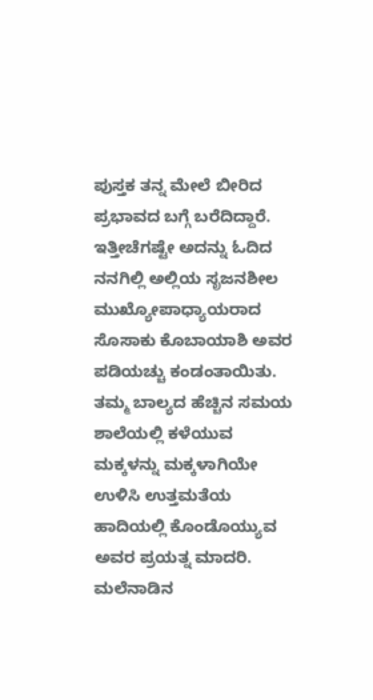ಪುಸ್ತಕ ತನ್ನ ಮೇಲೆ ಬೀರಿದ ಪ್ರಭಾವದ ಬಗ್ಗೆ ಬರೆದಿದ್ದಾರೆ. ಇತ್ತೀಚೆಗಷ್ಟೇ ಅದನ್ನು ಓದಿದ ನನಗಿಲ್ಲಿ ಅಲ್ಲಿಯ ಸೃಜನಶೀಲ ಮುಖ್ಯೋಪಾಧ್ಯಾಯರಾದ ಸೊಸಾಕು ಕೊಬಾಯಾಶಿ ಅವರ ಪಡಿಯಚ್ಚು ಕಂಡಂತಾಯಿತು. ತಮ್ಮ ಬಾಲ್ಯದ ಹೆಚ್ಚಿನ ಸಮಯ ಶಾಲೆಯಲ್ಲಿ ಕಳೆಯುವ ಮಕ್ಕಳನ್ನು ಮಕ್ಕಳಾಗಿಯೇ ಉಳಿಸಿ ಉತ್ತಮತೆಯ ಹಾದಿಯಲ್ಲಿ ಕೊಂಡೊಯ್ಯುವ ಅವರ ಪ್ರಯತ್ನ ಮಾದರಿ. ಮಲೆನಾಡಿನ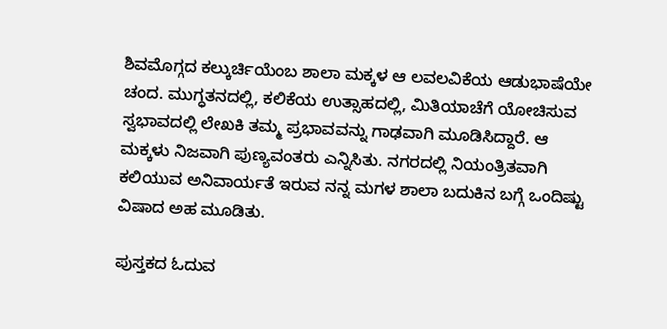ಶಿವಮೊಗ್ಗದ ಕಲ್ಕುರ್ಚಿಯೆಂಬ ಶಾಲಾ ಮಕ್ಕಳ ಆ ಲವಲವಿಕೆಯ ಆಡುಭಾಷೆಯೇ ಚಂದ. ಮುಗ್ಧತನದಲ್ಲಿ, ಕಲಿಕೆಯ ಉತ್ಸಾಹದಲ್ಲಿ, ಮಿತಿಯಾಚೆಗೆ ಯೋಚಿಸುವ ಸ್ವಭಾವದಲ್ಲಿ ಲೇಖಕಿ ತಮ್ಮ ಪ್ರಭಾವವನ್ನು ಗಾಢವಾಗಿ ಮೂಡಿಸಿದ್ದಾರೆ. ಆ ಮಕ್ಕಳು ನಿಜವಾಗಿ ಪುಣ್ಯವಂತರು ಎನ್ನಿಸಿತು. ನಗರದಲ್ಲಿ ನಿಯಂತ್ರಿತವಾಗಿ ಕಲಿಯುವ ಅನಿವಾರ್ಯತೆ ಇರುವ ನನ್ನ ಮಗಳ ಶಾಲಾ ಬದುಕಿನ ಬಗ್ಗೆ ಒಂದಿಷ್ಟು ವಿಷಾದ ಅಹ ಮೂಡಿತು.

ಪುಸ್ತಕದ ಓದುವ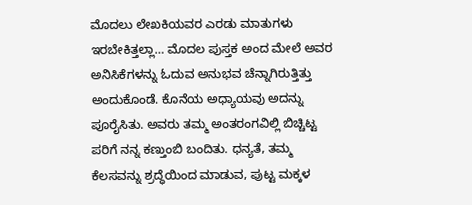ಮೊದಲು ಲೇಖಕಿಯವರ ಎರಡು ಮಾತುಗಳು ಇರಬೇಕಿತ್ತಲ್ಲಾ… ಮೊದಲ ಪುಸ್ತಕ ಅಂದ ಮೇಲೆ ಅವರ ಅನಿಸಿಕೆಗಳನ್ನು ಓದುವ ಅನುಭವ ಚೆನ್ನಾಗಿರುತ್ತಿತ್ತು ಅಂದುಕೊಂಡೆ. ಕೊನೆಯ ಅಧ್ಯಾಯವು ಅದನ್ನು ಪೂರೈಸಿತು. ಅವರು ತಮ್ಮ ಅಂತರಂಗವಿಲ್ಲಿ ಬಿಚ್ಚಿಟ್ಟ ಪರಿಗೆ ನನ್ನ ಕಣ್ತುಂಬಿ ಬಂದಿತು. ಧನ್ಯತೆ, ತಮ್ಮ ಕೆಲಸವನ್ನು ಶ್ರದ್ಧೆಯಿಂದ ಮಾಡುವ, ಪುಟ್ಟ ಮಕ್ಕಳ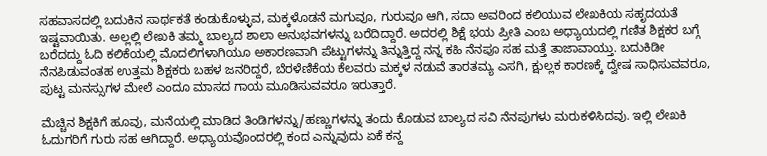ಸಹವಾಸದಲ್ಲಿ ಬದುಕಿನ ಸಾರ್ಥಕತೆ ಕಂಡುಕೊಳ್ಳುವ, ಮಕ್ಕಳೊಡನೆ ಮಗುವೂ, ಗುರುವೂ ಆಗಿ, ಸದಾ ಅವರಿಂದ ಕಲಿಯುವ ಲೇಖಕಿಯ ಸಹೃದಯತೆ ಇಷ್ಟವಾಯಿತು. ಅಲ್ಲಲ್ಲಿ ಲೇಖಕಿ ತಮ್ಮ ಬಾಲ್ಯದ ಶಾಲಾ ಅನುಭವಗಳನ್ನು ಬರೆದಿದ್ದಾರೆ. ಅದರಲ್ಲಿ ಶಿಕ್ಷೆ ಭಯ ಪ್ರೀತಿ ಎಂಬ ಅಧ್ಯಾಯದಲ್ಲಿ ಗಣಿತ ಶಿಕ್ಷಕರ ಬಗ್ಗೆ ಬರೆದದ್ದು ಓದಿ ಕಲಿಕೆಯಲ್ಲಿ ಮೊದಲಿಗಳಾಗಿಯೂ ಅಕಾರಣವಾಗಿ ಪೆಟ್ಟುಗಳನ್ನು ತಿನ್ನುತ್ತಿದ್ದ ನನ್ನ ಕಹಿ ನೆನಪೂ ಸಹ ಮತ್ತೆ ತಾಜಾವಾಯ್ತು. ಬದುಕಿಡೀ ನೆನಪಿಡುವಂತಹ ಉತ್ತಮ ಶಿಕ್ಷಕರು ಬಹಳ ಜನರಿದ್ದರೆ, ಬೆರಳೆಣಿಕೆಯ ಕೆಲವರು ಮಕ್ಕಳ ನಡುವೆ ತಾರತಮ್ಯ ಎಸಗಿ, ಕ್ಷುಲ್ಲಕ ಕಾರಣಕ್ಕೆ ದ್ವೇಷ ಸಾಧಿಸುವವರೂ, ಪುಟ್ಟ ಮನಸ್ಸುಗಳ ಮೇಲೆ ಎಂದೂ ಮಾಸದ ಗಾಯ ಮೂಡಿಸುವವರೂ ಇರುತ್ತಾರೆ.

ಮೆಚ್ಚಿನ ಶಿಕ್ಷಕಿಗೆ ಹೂವು, ಮನೆಯಲ್ಲಿ ಮಾಡಿದ ತಿಂಡಿಗಳನ್ನು/ಹಣ್ಣುಗಳನ್ನು ತಂದು ಕೊಡುವ ಬಾಲ್ಯದ ಸವಿ ನೆನಪುಗಳು ಮರುಕಳಿಸಿದವು. ಇಲ್ಲಿ ಲೇಖಕಿ ಓದುಗರಿಗೆ ಗುರು ಸಹ ಆಗಿದ್ದಾರೆ. ಅಧ್ಯಾಯವೊಂದರಲ್ಲಿ ಕಂದ ಎನ್ನುವುದು ಏಕೆ ಕನ್ದ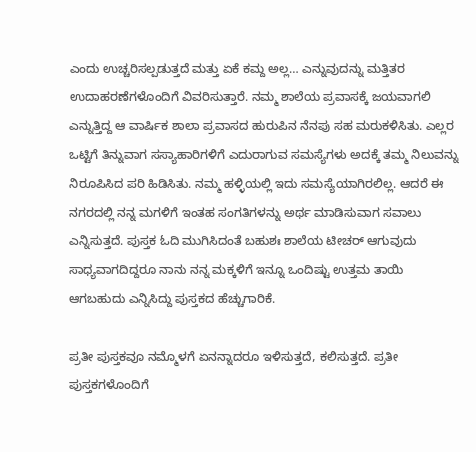ಎಂದು ಉಚ್ಚರಿಸಲ್ಪಡುತ್ತದೆ ಮತ್ತು ಏಕೆ ಕಮ್ದ ಅಲ್ಲ… ಎನ್ನುವುದನ್ನು ಮತ್ತಿತರ ಉದಾಹರಣೆಗಳೊಂದಿಗೆ ವಿವರಿಸುತ್ತಾರೆ. ನಮ್ಮ ಶಾಲೆಯ ಪ್ರವಾಸಕ್ಕೆ ಜಯವಾಗಲಿ ಎನ್ನುತ್ತಿದ್ದ ಆ ವಾರ್ಷಿಕ ಶಾಲಾ ಪ್ರವಾಸದ ಹುರುಪಿನ ನೆನಪು ಸಹ ಮರುಕಳಿಸಿತು. ಎಲ್ಲರ ಒಟ್ಟಿಗೆ ತಿನ್ನುವಾಗ ಸಸ್ಯಾಹಾರಿಗಳಿಗೆ ಎದುರಾಗುವ ಸಮಸ್ಯೆಗಳು ಅದಕ್ಕೆ ತಮ್ಮ ನಿಲುವನ್ನು ನಿರೂಪಿಸಿದ ಪರಿ ಹಿಡಿಸಿತು. ನಮ್ಮ ಹಳ್ಳಿಯಲ್ಲಿ ಇದು ಸಮಸ್ಯೆಯಾಗಿರಲಿಲ್ಲ. ಆದರೆ ಈ ನಗರದಲ್ಲಿ ನನ್ನ ಮಗಳಿಗೆ ಇಂತಹ ಸಂಗತಿಗಳನ್ನು ಅರ್ಥ ಮಾಡಿಸುವಾಗ ಸವಾಲು ಎನ್ನಿಸುತ್ತದೆ. ಪುಸ್ತಕ ಓದಿ ಮುಗಿಸಿದಂತೆ ಬಹುಶಃ ಶಾಲೆಯ ಟೀಚರ್ ಆಗುವುದು ಸಾಧ್ಯವಾಗದಿದ್ದರೂ ನಾನು ನನ್ನ ಮಕ್ಕಳಿಗೆ ಇನ್ನೂ ಒಂದಿಷ್ಟು ಉತ್ತಮ ತಾಯಿ ಆಗಬಹುದು ಎನ್ನಿಸಿದ್ದು ಪುಸ್ತಕದ ಹೆಚ್ಚುಗಾರಿಕೆ.

ಪ್ರತೀ ಪುಸ್ತಕವೂ ನಮ್ಮೊಳಗೆ ಏನನ್ನಾದರೂ ಇಳಿಸುತ್ತದೆ, ಕಲಿಸುತ್ತದೆ. ಪ್ರತೀ ಪುಸ್ತಕಗಳೊಂದಿಗೆ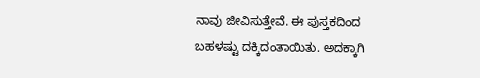ನಾವು ಜೀವಿಸುತ್ತೇವೆ. ಈ ಪುಸ್ತಕದಿಂದ ಬಹಳಷ್ಟು ದಕ್ಕಿದಂತಾಯಿತು. ಅದಕ್ಕಾಗಿ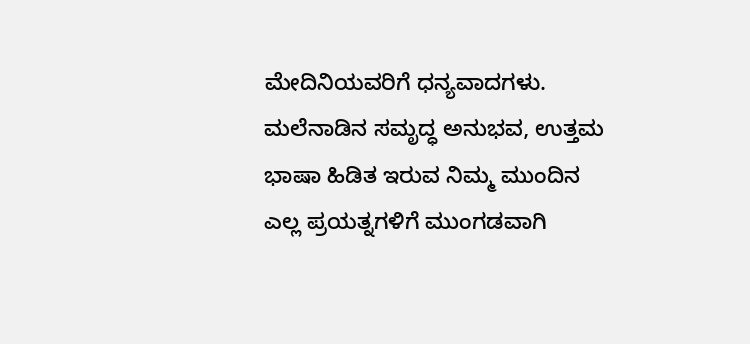ಮೇದಿನಿಯವರಿಗೆ ಧನ್ಯವಾದಗಳು. ಮಲೆನಾಡಿನ ಸಮೃದ್ಧ ಅನುಭವ, ಉತ್ತಮ ಭಾಷಾ ಹಿಡಿತ ಇರುವ ನಿಮ್ಮ ಮುಂದಿನ ಎಲ್ಲ ಪ್ರಯತ್ನಗಳಿಗೆ ಮುಂಗಡವಾಗಿ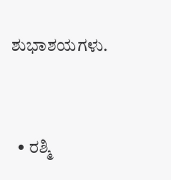ಶುಭಾಶಯಗಳು.


  • ರಶ್ಮಿ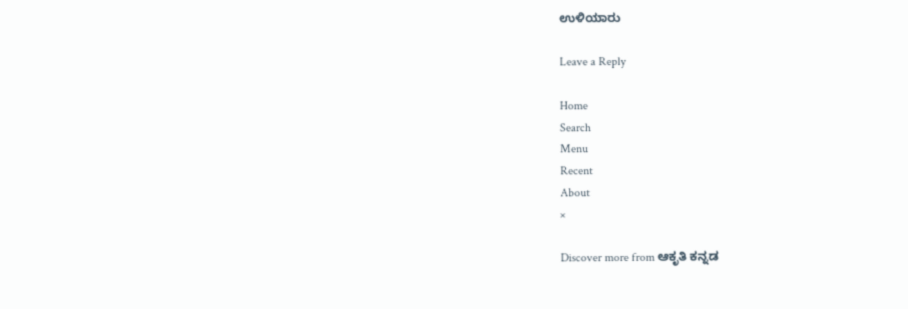ಉಳಿಯಾರು

Leave a Reply

Home
Search
Menu
Recent
About
×

Discover more from ಆಕೃತಿ ಕನ್ನಡ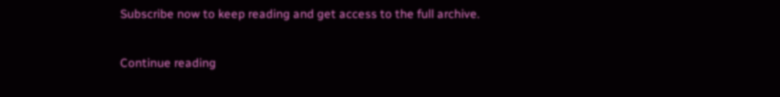Subscribe now to keep reading and get access to the full archive.

Continue reading